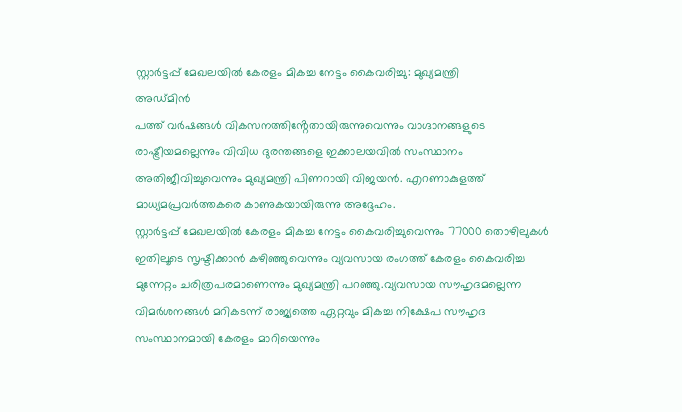സ്റ്റാർട്ടപ്പ് മേഖലയിൽ കേരളം മികച്ച നേട്ടം കൈവരിച്ചു: മുഖ്യമന്ത്രി
അഡ്മിൻ
പത്ത് വർഷങ്ങൾ വികസനത്തിൻ്റേതായിരുന്നുവെന്നും വാഗ്ദാനങ്ങളുടെ രാഷ്ട്രീയമല്ലെന്നും വിവിധ ദുരന്തങ്ങളെ ഇക്കാലയവിൽ സംസ്ഥാനം അതിജീവിച്ചുവെന്നും മുഖ്യമന്ത്രി പിണറായി വിജയൻ. എറണാകുളത്ത് മാധ്യമപ്രവർത്തകരെ കാണുകയായിരുന്നു അദ്ദേഹം.
സ്റ്റാർട്ടപ്പ് മേഖലയിൽ കേരളം മികച്ച നേട്ടം കൈവരിച്ചുവെന്നും 77000 തൊഴിലുകൾ ഇതിലൂടെ സൃഷ്ടിക്കാൻ കഴിഞ്ഞുവെന്നും വ്യവസായ രംഗത്ത് കേരളം കൈവരിച്ച മുന്നേറ്റം ചരിത്രപരമാണെന്നും മുഖ്യമന്ത്രി പറഞ്ഞു.വ്യവസായ സൗഹൃദമല്ലെന്ന വിമർശനങ്ങൾ മറികടന്ന് രാജ്യത്തെ ഏറ്റവും മികച്ച നിക്ഷേപ സൗഹൃദ സംസ്ഥാനമായി കേരളം മാറിയെന്നും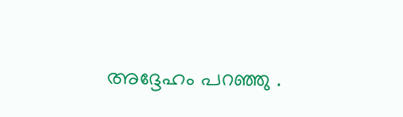അദ്ദേഹം പറഞ്ഞു .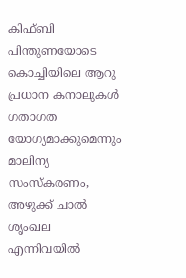കിഫ്ബി പിന്തുണയോടെ കൊച്ചിയിലെ ആറു പ്രധാന കനാലുകൾ ഗതാഗത യോഗ്യമാക്കുമെന്നും മാലിന്യ സംസ്കരണം, അഴുക്ക് ചാൽ ശൃംഖല എന്നിവയിൽ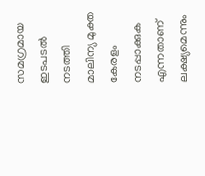സമഗ്രമായ ഇടപടൽ നടത്തി മാലിന്യ മുക്ത കേരളം നടപ്പാക്കുക എന്നതാണ് ലക്ഷ്യമെന്നും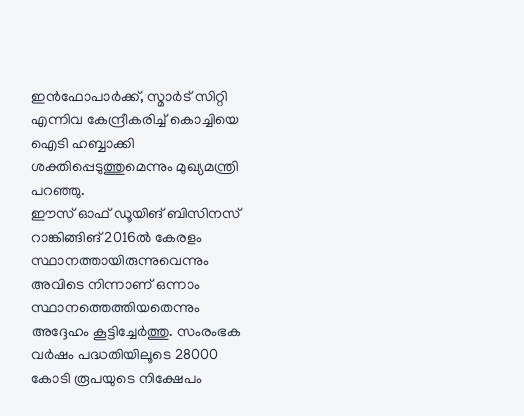ഇൻഫോപാർക്ക്, സ്മാർട് സിറ്റി എന്നിവ കേന്ദ്രീകരിച്ച് കൊച്ചിയെ ഐടി ഹബ്ബാക്കി ശക്തിപ്പെടുത്തുമെന്നും മുഖ്യമന്ത്രി പറഞ്ഞു.
ഈസ് ഓഫ് ഡൂയിങ് ബിസിനസ് റാങ്കിങ്ങിങ് 2016ൽ കേരളം സ്ഥാനത്തായിരുന്നുവെന്നും അവിടെ നിന്നാണ് ഒന്നാം സ്ഥാനത്തെത്തിയതെന്നും അദ്ദേഹം കൂട്ടിച്ചേർത്തു. സംരംഭക വർഷം പദ്ധതിയിലൂടെ 28000 കോടി രൂപയുടെ നിക്ഷേപം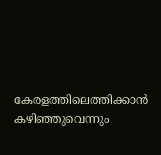കേരളത്തിലെത്തിക്കാൻ കഴിഞ്ഞുവെന്നും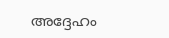അദ്ദേഹം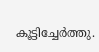കൂട്ടിച്ചേർത്തു.